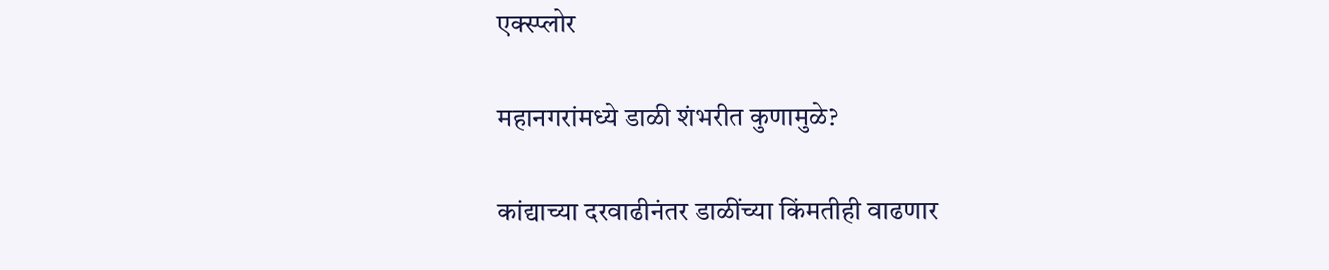एक्स्प्लोर

महानगरांमध्ये डाळी शंभरीत कुणामुळे?

कांद्याच्या दरवाढीनंतर डाळींच्या किंमतीही वाढणार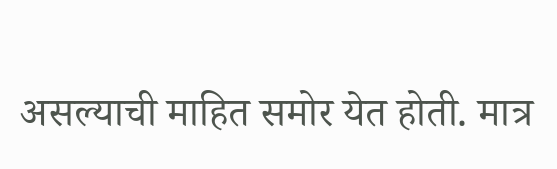असल्याची माहित समोर येत होती. मात्र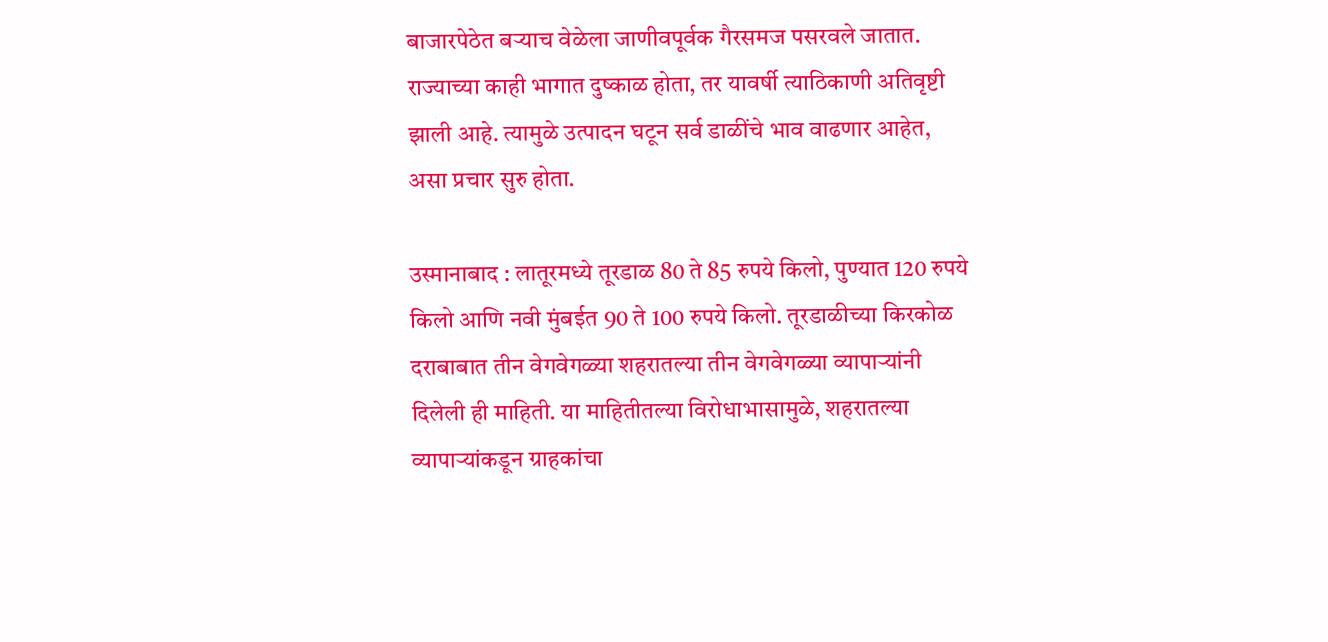बाजारपेठेत बऱ्याच वेळेला जाणीवपूर्वक गैरसमज पसरवले जातात. राज्याच्या काही भागात दुष्काळ होता, तर यावर्षी त्याठिकाणी अतिवृष्टी झाली आहे. त्यामुळे उत्पादन घटून सर्व डाळींचे भाव वाढणार आहेत, असा प्रचार सुरु होता.

उस्मानाबाद : लातूरमध्ये तूरडाळ 80 ते 85 रुपये किलो, पुण्यात 120 रुपये किलो आणि नवी मुंबईत 90 ते 100 रुपये किलो. तूरडाळीच्या किरकोळ दराबाबात तीन वेगवेगळ्या शहरातल्या तीन वेगवेगळ्या व्यापाऱ्यांनी दिलेली ही माहिती. या माहितीतल्या विरोधाभासामुळे, शहरातल्या व्यापाऱ्यांकडून ग्राहकांचा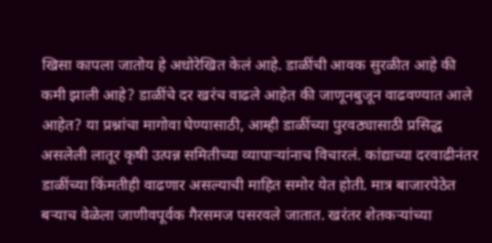खिसा कापला जातोय हे अधोरेखित केलं आहे. डाळींची आवक सुरळीत आहे की कमी झाली आहे? डाळींचे दर खरंच वाढले आहेत की जाणूनबुजून वाढवण्यात आले आहेत? या प्रश्नांचा मागोवा घेण्यासाठी, आम्ही डाळींच्या पुरवठ्यासाठी प्रसिद्ध असलेली लातूर कृषी उत्पन्न समितीच्या व्यापाऱ्यांनाच विचारलं. कांद्याच्या दरवाढीनंतर डाळींच्या किंमतीही वाढणार असल्याची माहित समोर येत होती. मात्र बाजारपेठेत बऱ्याच वेळेला जाणीवपूर्वक गैरसमज पसरवले जातात. खरंतर शेतकऱ्यांच्या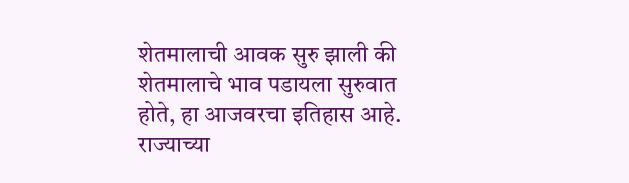शेतमालाची आवक सुरु झाली की शेतमालाचे भाव पडायला सुरुवात होते, हा आजवरचा इतिहास आहे. राज्याच्या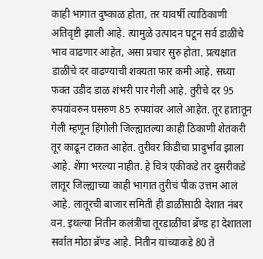काही भागात दुष्काळ होता, तर यावर्षी त्याठिकाणी अतिवृष्टी झाली आहे. त्यामुळे उत्पादन घटून सर्व डाळींचे भाव वाढणार आहेत, असा प्रचार सुरु होता. प्रत्यक्षात डाळींचे दर वाढण्याची शक्यता फार कमी आहे. सध्या फक्त उडीद डाळ शंभरी पार गेली आहे. तुरीचे दर 95 रुपयांवरुन घसरुण 85 रुपयांवर आले आहेत. तूर हातातून गेली म्हणून हिंगोली जिल्ह्यातल्या काही ठिकाणी शेतकरी तूर काढून टाकत आहेत. तुरीवर किडीचा प्रादुर्भाव झाला आहे. शेंगा भरल्या नाहीत. हे चित्रं एकीकडे तर दुसरीकडे लातूर जिल्ह्याच्या काही भागात तुरीचं पीक उत्तम आलं आहे. लातूरची बाजार समिती ही डाळींसाठी देशात नंबर वन. इथल्या नितीन कलंत्रींचा तूरडाळींचा ब्रॅण्ड हा देशातला सर्वात मोठा ब्रॅण्ड आहे. नितीन यांच्याकडे 80 ते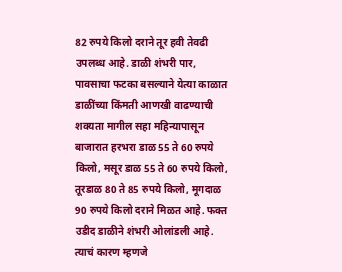82 रुपये किलो दराने तूर हवी तेवढी उपलब्ध आहे. डाळी शंभरी पार, पावसाचा फटका बसल्याने येत्या काळात डाळींच्या किंमती आणखी वाढण्याची शक्यता मागील सहा महिन्यापासून बाजारात हरभरा डाळ 55 ते 60 रुपये किलो, मसूर डाळ 55 ते 60 रुपये किलो, तूरडाळ 80 ते 85 रुपये किलो, मूगदाळ 90 रुपये किलो दराने मिळत आहे. फक्त उडीद डाळीने शंभरी ओलांडली आहे. त्याचं कारण म्हणजे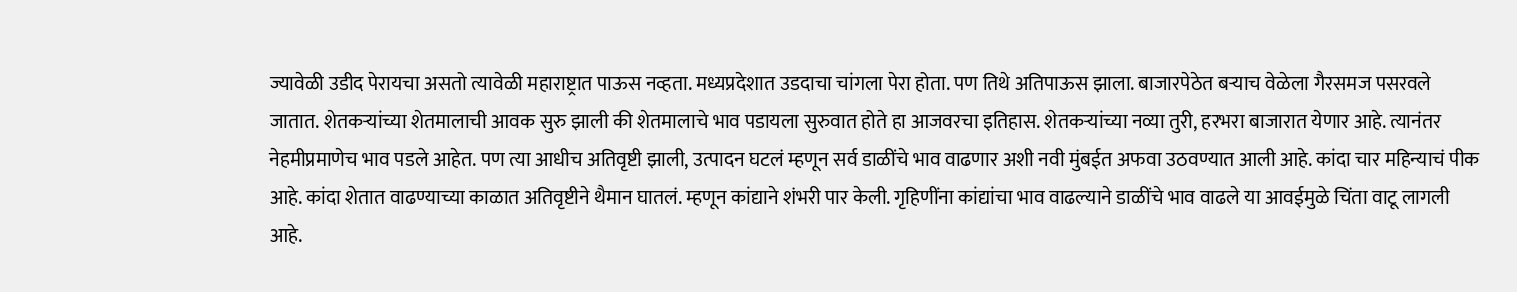ज्यावेळी उडीद पेरायचा असतो त्यावेळी महाराष्ट्रात पाऊस नव्हता. मध्यप्रदेशात उडदाचा चांगला पेरा होता. पण तिथे अतिपाऊस झाला. बाजारपेठेत बऱ्याच वेळेला गैरसमज पसरवले जातात. शेतकऱ्यांच्या शेतमालाची आवक सुरु झाली की शेतमालाचे भाव पडायला सुरुवात होते हा आजवरचा इतिहास. शेतकऱ्यांच्या नव्या तुरी, हरभरा बाजारात येणार आहे. त्यानंतर नेहमीप्रमाणेच भाव पडले आहेत. पण त्या आधीच अतिवृष्टी झाली, उत्पादन घटलं म्हणून सर्व डाळींचे भाव वाढणार अशी नवी मुंबईत अफवा उठवण्यात आली आहे. कांदा चार महिन्याचं पीक आहे. कांदा शेतात वाढण्याच्या काळात अतिवृष्टीने थैमान घातलं. म्हणून कांद्याने शंभरी पार केली. गृहिणींना कांद्यांचा भाव वाढल्याने डाळींचे भाव वाढले या आवईमुळे चिंता वाटू लागली आहे.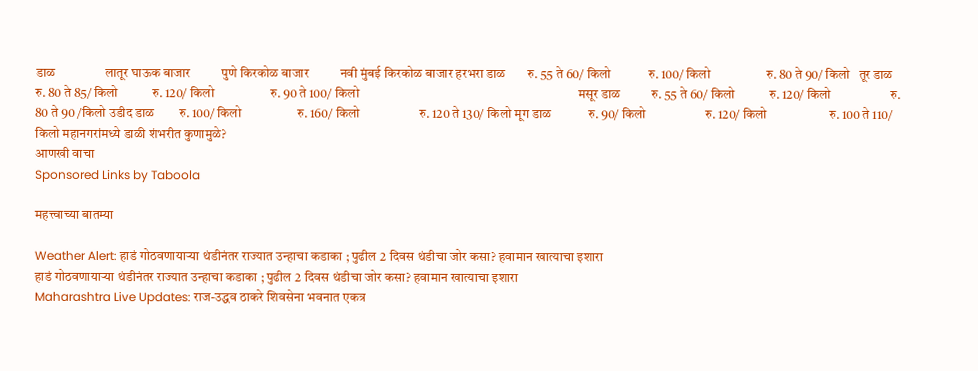डाळ                लातूर घाऊक बाजार          पुणे किरकोळ बाजार          नवी मुंबई किरकोळ बाजार हरभरा डाळ       रु. 55 ते 60/ किलो            रु. 100/ किलो                  रु. 80 ते 90/ किलो   तूर डाळ             रु. 80 ते 85/ किलो           रु. 120/ किलो                  रु. 90 ते 100/ किलो                                                                      मसूर डाळ          रु. 55 ते 60/ किलो           रु. 120/ किलो                   रु. 80 ते 90 /किलो उडीद डाळ        रु. 100/ किलो                  रु. 160/ किलो                   रु. 120 ते 130/ किलो मूग डाळ            रु. 90/ किलो                   रु. 120/ किलो                    रु. 100 ते 110/ किलो महानगरांमध्ये डाळी शंभरीत कुणामुळे?
आणखी वाचा
Sponsored Links by Taboola

महत्त्वाच्या बातम्या

Weather Alert: हाडं गोठवणायाऱ्या थंडीनंतर राज्यात उन्हाचा कडाका ; पुढील 2 दिवस थंडीचा जोर कसा? हवामान खात्याचा इशारा
हाडं गोठवणायाऱ्या थंडीनंतर राज्यात उन्हाचा कडाका ; पुढील 2 दिवस थंडीचा जोर कसा? हवामान खात्याचा इशारा
Maharashtra Live Updates: राज-उद्धव ठाकरे शिवसेना भवनात एकत्र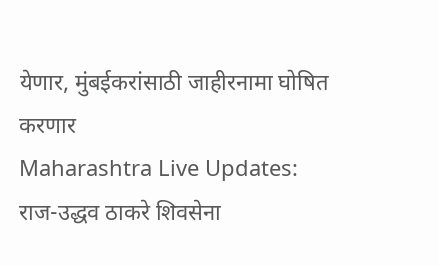येणार, मुंबईकरांसाठी जाहीरनामा घोषित करणार
Maharashtra Live Updates: राज-उद्धव ठाकरे शिवसेना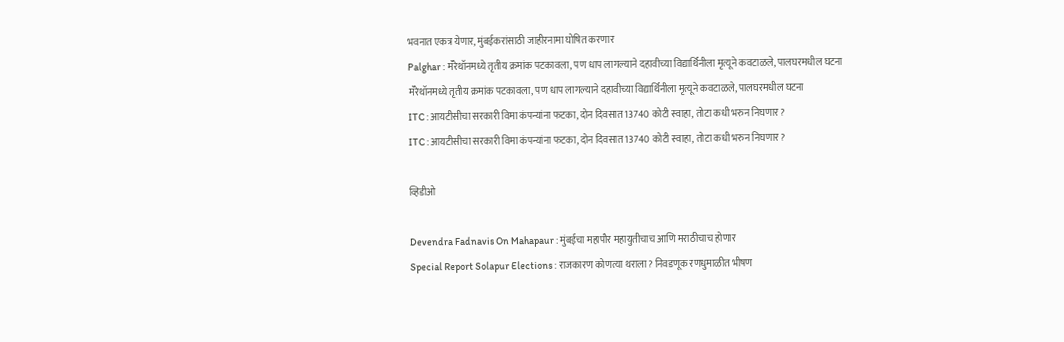भवनात एकत्र येणार, मुंबईकरांसाठी जाहीरनामा घोषित करणार
Palghar : मॅरेथॉनमध्ये तृतीय क्रमांक पटकावला, पण धाप लागल्याने दहावीच्या विद्यार्थिनीला मृत्यूने कवटाळले, पालघरमधील घटना
मॅरेथॉनमध्ये तृतीय क्रमांक पटकावला, पण धाप लागल्याने दहावीच्या विद्यार्थिनीला मृत्यूने कवटाळले, पालघरमधील घटना
ITC : आयटीसीचा सरकारी विमा कंपन्यांना फटका, दोन दिवसात 13740 कोटी स्वाहा, तोटा कधी भरुन निघणार?
ITC : आयटीसीचा सरकारी विमा कंपन्यांना फटका, दोन दिवसात 13740 कोटी स्वाहा, तोटा कधी भरुन निघणार?

व्हिडीओ

Devendra Fadnavis On Mahapaur : मुंबईचा महापौर महायुतीचाच आणि मराठीचाच होणार
Special Report Solapur Elections : राजकारण कोणत्या थराला? निवडणूक रणधुमाळीत भीषण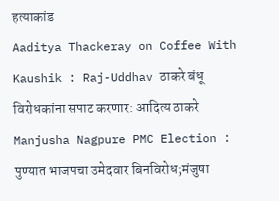हत्याकांड
Aaditya Thackeray on Coffee With Kaushik : Raj-Uddhav ठाकरे बंधू विरोधकांना सपाट करणार: आदित्य ठाकरे
Manjusha Nagpure PMC Election : पुण्यात भाजपचा उमेदवार बिनविरोध;मंजुषा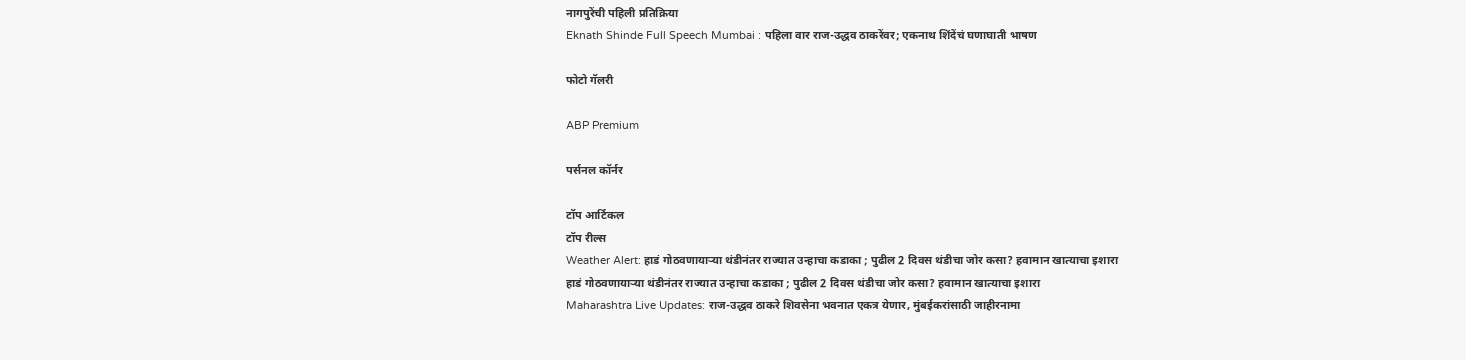नागपुरेंची पहिली प्रतिक्रिया
Eknath Shinde Full Speech Mumbai : पहिला वार राज-उद्धव ठाकरेंवर; एकनाथ शिंदेंचं घणाघाती भाषण

फोटो गॅलरी

ABP Premium

पर्सनल कॉर्नर

टॉप आर्टिकल
टॉप रील्स
Weather Alert: हाडं गोठवणायाऱ्या थंडीनंतर राज्यात उन्हाचा कडाका ; पुढील 2 दिवस थंडीचा जोर कसा? हवामान खात्याचा इशारा
हाडं गोठवणायाऱ्या थंडीनंतर राज्यात उन्हाचा कडाका ; पुढील 2 दिवस थंडीचा जोर कसा? हवामान खात्याचा इशारा
Maharashtra Live Updates: राज-उद्धव ठाकरे शिवसेना भवनात एकत्र येणार, मुंबईकरांसाठी जाहीरनामा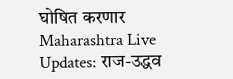घोषित करणार
Maharashtra Live Updates: राज-उद्धव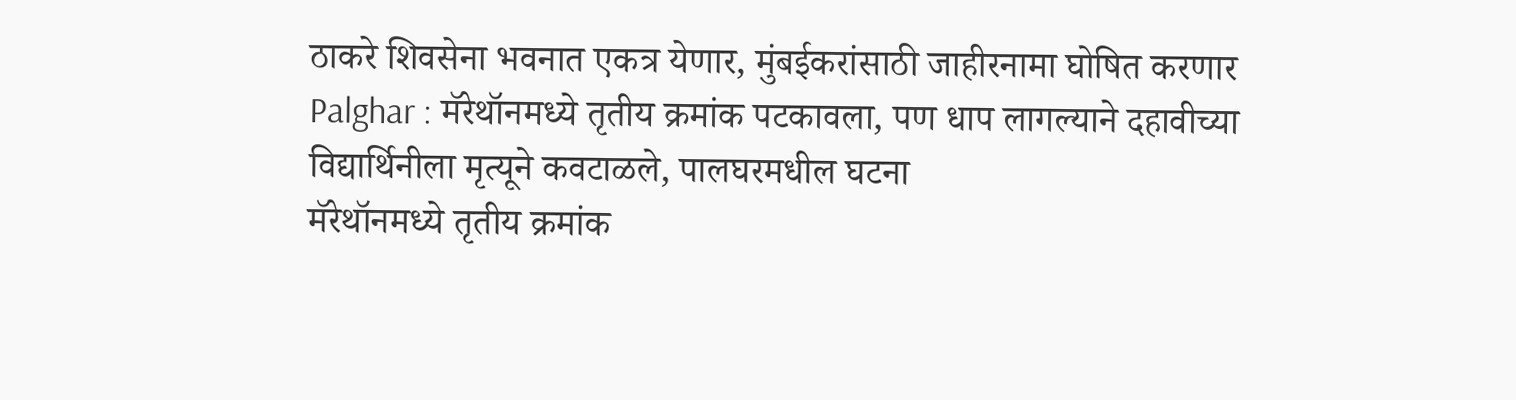ठाकरे शिवसेना भवनात एकत्र येणार, मुंबईकरांसाठी जाहीरनामा घोषित करणार
Palghar : मॅरेथॉनमध्ये तृतीय क्रमांक पटकावला, पण धाप लागल्याने दहावीच्या विद्यार्थिनीला मृत्यूने कवटाळले, पालघरमधील घटना
मॅरेथॉनमध्ये तृतीय क्रमांक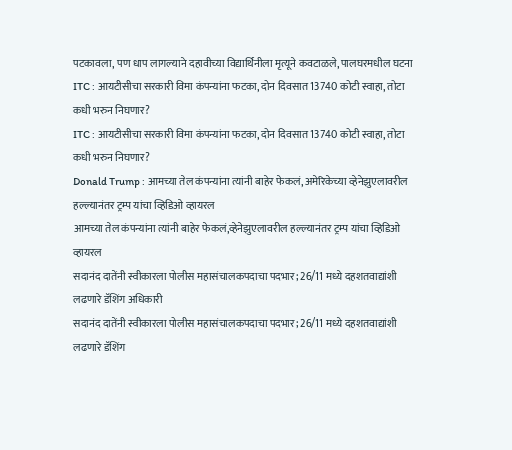पटकावला, पण धाप लागल्याने दहावीच्या विद्यार्थिनीला मृत्यूने कवटाळले, पालघरमधील घटना
ITC : आयटीसीचा सरकारी विमा कंपन्यांना फटका, दोन दिवसात 13740 कोटी स्वाहा, तोटा कधी भरुन निघणार?
ITC : आयटीसीचा सरकारी विमा कंपन्यांना फटका, दोन दिवसात 13740 कोटी स्वाहा, तोटा कधी भरुन निघणार?
Donald Trump : आमच्या तेल कंपन्यांना त्यांनी बाहेर फेकलं, अमेरिकेच्या व्हेनेझुएलावरील हल्ल्यानंतर ट्रम्प यांचा व्हिडिओ व्हायरल
आमच्या तेल कंपन्यांना त्यांनी बाहेर फेकलं,व्हेनेझुएलावरील हल्ल्यानंतर ट्रम्प यांचा व्हिडिओ व्हायरल
सदानंद दातेंनी स्वीकारला पोलीस महासंचालकपदाचा पदभार; 26/11 मध्ये दहशतवाद्यांशी लढणारे डॅशिंग अधिकारी
सदानंद दातेंनी स्वीकारला पोलीस महासंचालकपदाचा पदभार; 26/11 मध्ये दहशतवाद्यांशी लढणारे डॅशिंग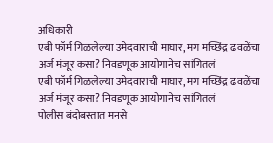अधिकारी
एबी फॉर्म गिळलेल्या उमेदवाराची माघार, मग मच्छिंद्र ढवळेंचा अर्ज मंजूर कसा? निवडणूक आयोगानेच सांगितलं
एबी फॉर्म गिळलेल्या उमेदवाराची माघार, मग मच्छिंद्र ढवळेंचा अर्ज मंजूर कसा? निवडणूक आयोगानेच सांगितलं
पोलीस बंदोबस्तात मनसे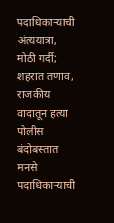पदाधिकाऱ्याची अंत्ययात्रा, मोठी गर्दी; शहरात तणाव, राजकीय वादातून हत्या
पोलीस बंदोबस्तात मनसे पदाधिकाऱ्याची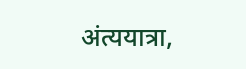अंत्ययात्रा,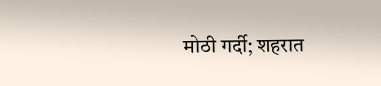मोठी गर्दी; शहरात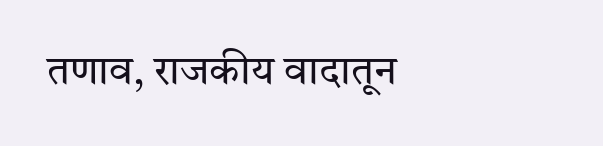तणाव, राजकीय वादातून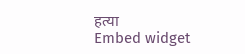हत्या
Embed widget